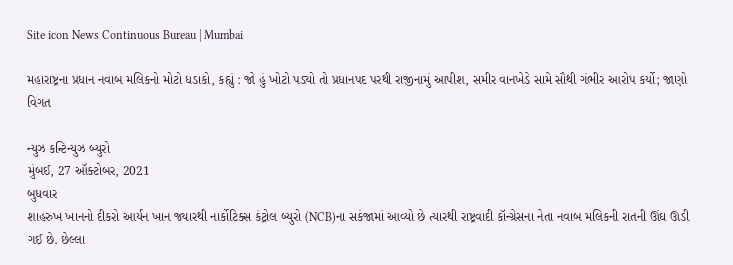Site icon News Continuous Bureau | Mumbai

મહારાષ્ટ્રના પ્રધાન નવાબ મલિકનો મોટો ધડાકો, કહ્યું : જો હું ખોટો પડ્યો તો પ્રધાનપદ પરથી રાજીનામું આપીશ, સમીર વાનખેડે સામે સૌથી ગંભીર આરોપ કર્યો; જાણો વિગત

ન્યુઝ કન્ટિન્યુઝ બ્યુરો
મુંબઈ, 27 ઑક્ટોબર, 2021
બુધવાર
શાહરુખ ખાનનો દીકરો આર્યન ખાન જ્યારથી નાર્કોટિક્સ કંટ્રોલ બ્યુરો (NCB)ના સકંજામાં આવ્યો છે ત્યારથી રાષ્ટ્રવાદી કૉન્ગ્રેસના નેતા નવાબ મલિકની રાતની ઊંઘ ઊડી ગઈ છે. છેલ્લા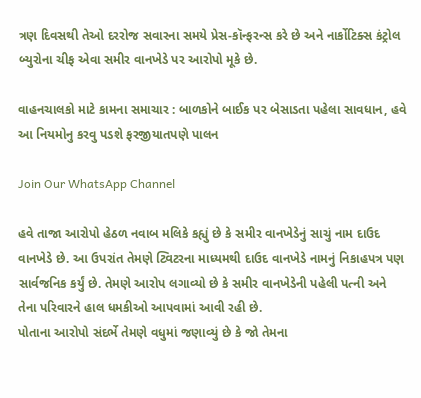ત્રણ દિવસથી તેઓ દરરોજ સવારના સમયે પ્રેસ-કૉન્ફરન્સ કરે છે અને નાર્કોટિક્સ કંટ્રોલ બ્યુરોના ચીફ એવા સમીર વાનખેડે પર આરોપો મૂકે છે.

વાહનચાલકો માટે કામના સમાચાર : બાળકોને બાઈક પર બેસાડતા પહેલા સાવધાન, હવે આ નિયમોનુ કરવુ પડશે ફરજીયાતપણે પાલન

Join Our WhatsApp Channel

હવે તાજા આરોપો હેઠળ નવાબ મલિકે કહ્યું છે કે સમીર વાનખેડેનું સાચું નામ દાઉદ વાનખેડે છે. આ ઉપરાંત તેમણે ટ્વિટરના માધ્યમથી દાઉદ વાનખેડે નામનું નિકાહપત્ર પણ સાર્વજનિક કર્યું છે. તેમણે આરોપ લગાવ્યો છે કે સમીર વાનખેડેની પહેલી પત્ની અને તેના પરિવારને હાલ ધમકીઓ આપવામાં આવી રહી છે.
પોતાના આરોપો સંદર્ભે તેમણે વધુમાં જણાવ્યું છે કે જો તેમના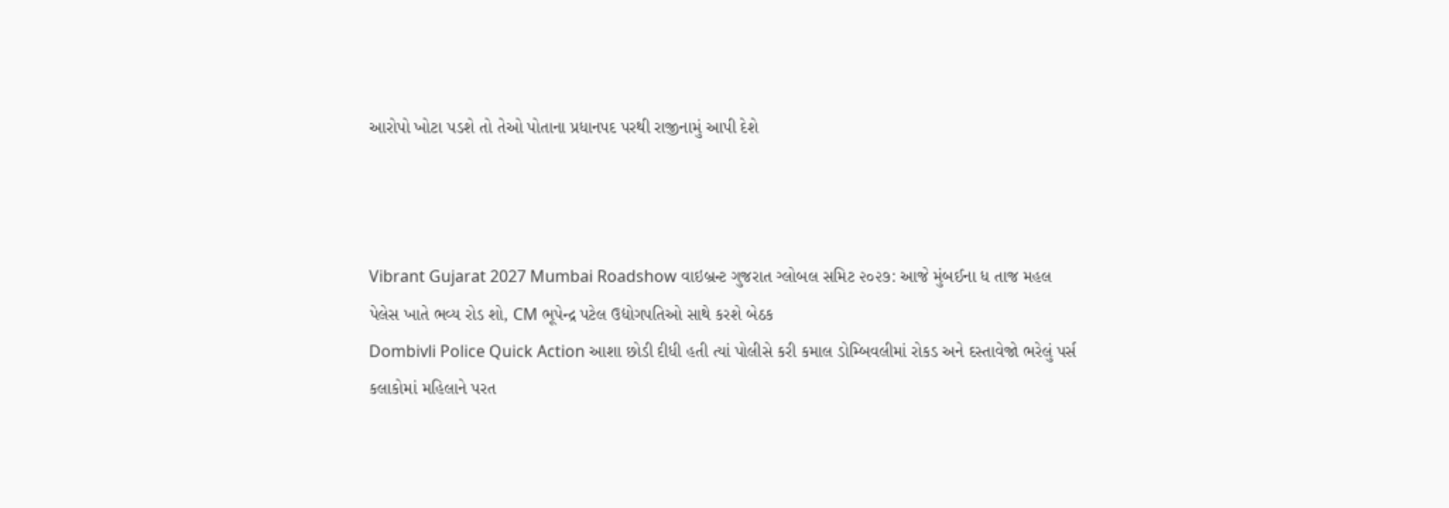આરોપો ખોટા પડશે તો તેઓ પોતાના પ્રધાનપદ પરથી રાજીનામું આપી દેશે



Vibrant Gujarat 2027 Mumbai Roadshow વાઇબ્રન્ટ ગુજરાત ગ્લોબલ સમિટ ૨૦૨૭: આજે મુંબઈના ધ તાજ મહલ પેલેસ ખાતે ભવ્ય રોડ શો, CM ભૂપેન્દ્ર પટેલ ઉદ્યોગપતિઓ સાથે કરશે બેઠક
Dombivli Police Quick Action આશા છોડી દીધી હતી ત્યાં પોલીસે કરી કમાલ ડોમ્બિવલીમાં રોકડ અને દસ્તાવેજો ભરેલું પર્સ કલાકોમાં મહિલાને પરત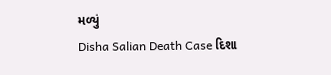મળ્યું
Disha Salian Death Case દિશા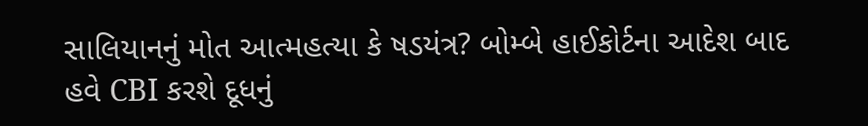સાલિયાનનું મોત આત્મહત્યા કે ષડયંત્ર? બોમ્બે હાઈકોર્ટના આદેશ બાદ હવે CBI કરશે દૂધનું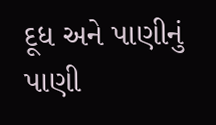દૂધ અને પાણીનું પાણી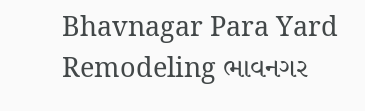Bhavnagar Para Yard Remodeling ભાવનગર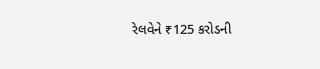રેલવેને ₹125 કરોડની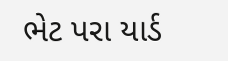ભેટ પરા યાર્ડ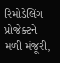રિમોડેલિંગ પ્રોજેક્ટને મળી મંજૂરી,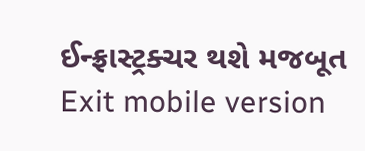ઈન્ફ્રાસ્ટ્રક્ચર થશે મજબૂત
Exit mobile version